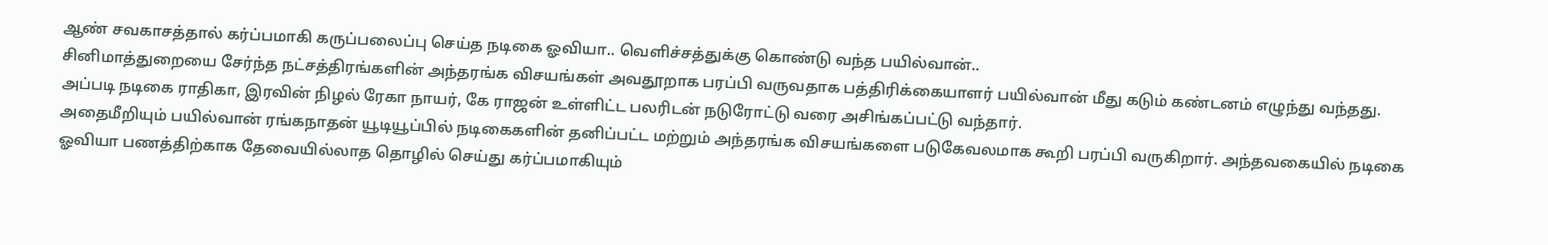ஆண் சவகாசத்தால் கர்ப்பமாகி கருப்பலைப்பு செய்த நடிகை ஓவியா.. வெளிச்சத்துக்கு கொண்டு வந்த பயில்வான்..
சினிமாத்துறையை சேர்ந்த நட்சத்திரங்களின் அந்தரங்க விசயங்கள் அவதூறாக பரப்பி வருவதாக பத்திரிக்கையாளர் பயில்வான் மீது கடும் கண்டனம் எழுந்து வந்தது. அப்படி நடிகை ராதிகா, இரவின் நிழல் ரேகா நாயர், கே ராஜன் உள்ளிட்ட பலரிடன் நடுரோட்டு வரை அசிங்கப்பட்டு வந்தார்.
அதைமீறியும் பயில்வான் ரங்கநாதன் யூடியூப்பில் நடிகைகளின் தனிப்பட்ட மற்றும் அந்தரங்க விசயங்களை படுகேவலமாக கூறி பரப்பி வருகிறார். அந்தவகையில் நடிகை ஓவியா பணத்திற்காக தேவையில்லாத தொழில் செய்து கர்ப்பமாகியும்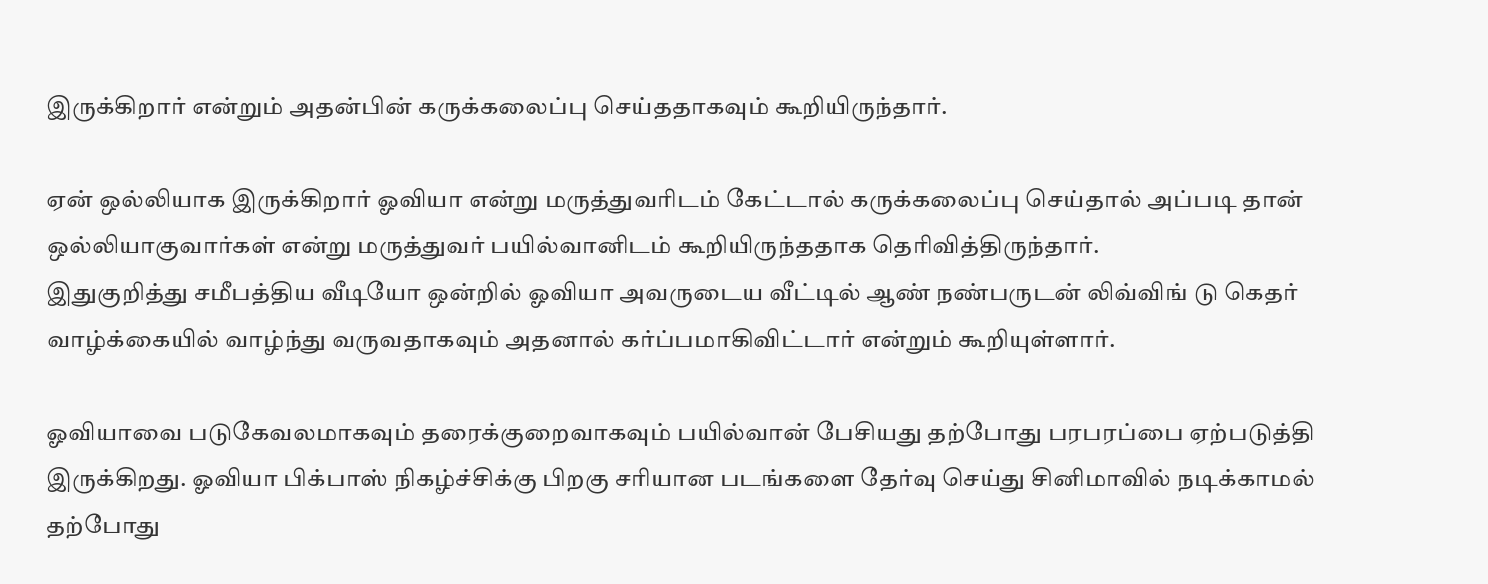இருக்கிறார் என்றும் அதன்பின் கருக்கலைப்பு செய்ததாகவும் கூறியிருந்தார்.

ஏன் ஒல்லியாக இருக்கிறார் ஓவியா என்று மருத்துவரிடம் கேட்டால் கருக்கலைப்பு செய்தால் அப்படி தான் ஒல்லியாகுவார்கள் என்று மருத்துவர் பயில்வானிடம் கூறியிருந்ததாக தெரிவித்திருந்தார்.
இதுகுறித்து சமீபத்திய வீடியோ ஒன்றில் ஓவியா அவருடைய வீட்டில் ஆண் நண்பருடன் லிவ்விங் டு கெதர் வாழ்க்கையில் வாழ்ந்து வருவதாகவும் அதனால் கர்ப்பமாகிவிட்டார் என்றும் கூறியுள்ளார்.

ஓவியாவை படுகேவலமாகவும் தரைக்குறைவாகவும் பயில்வான் பேசியது தற்போது பரபரப்பை ஏற்படுத்தி இருக்கிறது. ஓவியா பிக்பாஸ் நிகழ்ச்சிக்கு பிறகு சரியான படங்களை தேர்வு செய்து சினிமாவில் நடிக்காமல் தற்போது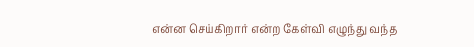என்ன செய்கிறார் என்ற கேள்வி எழுந்து வந்த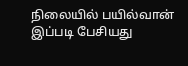நிலையில் பயில்வான் இப்படி பேசியது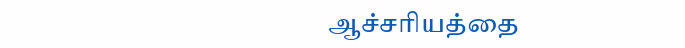ஆச்சரியத்தை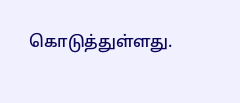கொடுத்துள்ளது.